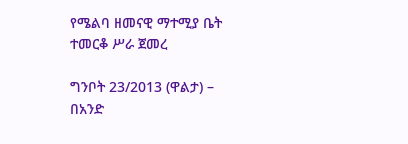የሜልባ ዘመናዊ ማተሚያ ቤት ተመርቆ ሥራ ጀመረ

ግንቦት 23/2013 (ዋልታ) – በአንድ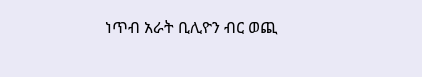ነጥብ አራት ቢሊዮን ብር ወጪ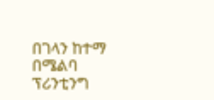በገላን ከተማ በሜልባ ፕሪንቲንግ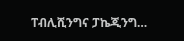ፐብሊሺንግና ፓኬጂንግ…